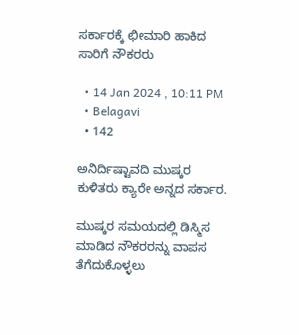ಸರ್ಕಾರಕ್ಕೆ ಛೀಮಾರಿ ಹಾಕಿದ ಸಾರಿಗೆ ನೌಕರರು

  • 14 Jan 2024 , 10:11 PM
  • Belagavi
  • 142

ಅನಿರ್ದಿಷ್ಟಾವದಿ ಮುಷ್ಕರ ಕುಳಿತರು ಕ್ಯಾರೇ ಅನ್ನದ ಸರ್ಕಾರ.

ಮುಷ್ಕರ ಸಮಯದಲ್ಲಿ ಡಿಸ್ಮಿಸ ಮಾಡಿದ ನೌಕರರನ್ನು ವಾಪಸ ತೆಗೆದುಕೊಳ್ಳಲು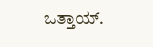ಒತ್ತಾಯ್.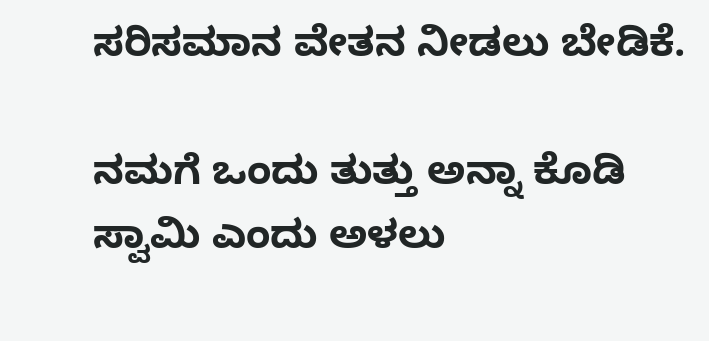ಸರಿಸಮಾನ ವೇತನ ನೀಡಲು ಬೇಡಿಕೆ.

ನಮಗೆ ಒಂದು ತುತ್ತು ಅನ್ನಾ ಕೊಡಿ ಸ್ವಾಮಿ ಎಂದು ಅಳಲು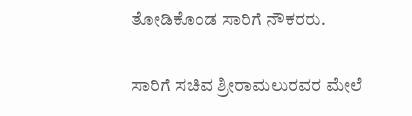ತೋಡಿಕೊಂಡ ಸಾರಿಗೆ ನೌಕರರು.

ಸಾರಿಗೆ ಸಚಿವ ಶ್ರೀರಾಮಲುರವರ ಮೇಲೆ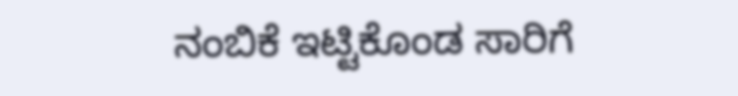ನಂಬಿಕೆ ಇಟ್ಟಿಕೊಂಡ ಸಾರಿಗೆ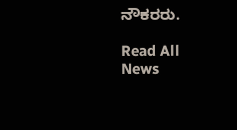ನೌಕರರು.

Read All News